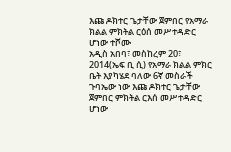እጩ ዶክተር ጌታቸው ጀምበር የአማራ ክልል ምክትል ርዕሰ መሥተዳድር ሆነው ተሾሙ
አዲስ አበባ፣ መስከረም 20፣ 2014(ኤፍ ቢ ሲ) የአማራ ክልል ምክር ቤት እያካሄደ ባለው 6ኛ መስራች ጉባኤው ነው እጩ ዶክተር ጌታቸው ጀምበር ምክትል ርእሰ መሥተዳድር ሆነው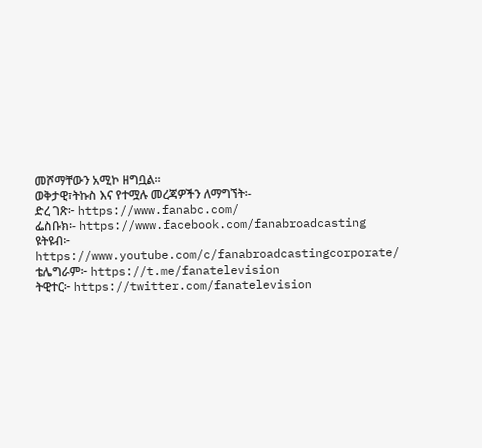መሾማቸውን አሚኮ ዘግቧል፡፡
ወቅታዊ፣ትኩስ እና የተሟሉ መረጃዎችን ለማግኘት፡-
ድረ ገጽ፦ https://www.fanabc.com/
ፌስቡክ፡- https://www.facebook.com/fanabroadcasting
ዩትዩብ፦ https://www.youtube.com/c/fanabroadcastingcorporate/
ቴሌግራም፦ https://t.me/fanatelevision
ትዊተር፦ https://twitter.com/fanatelevision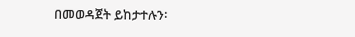በመወዳጀት ይከታተሉን፡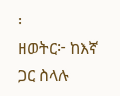፡
ዘወትር፦ ከእኛ ጋር ስላሉ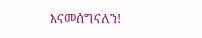እናመሰግናለን!